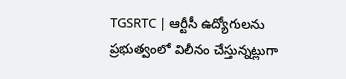TGSRTC | ఆర్టీసీ ఉద్యోగులను ప్రభుత్వంలో విలీనం చేస్తున్నట్లుగా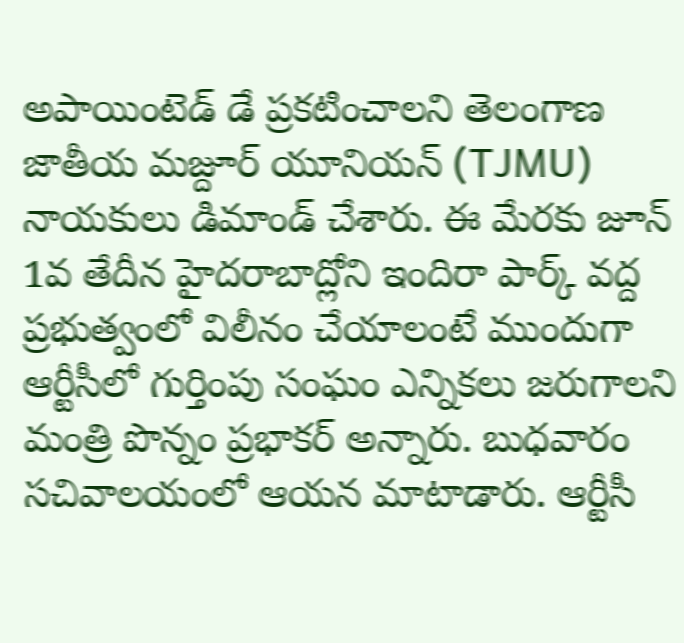అపాయింటెడ్ డే ప్రకటించాలని తెలంగాణ జాతీయ మజ్దూర్ యూనియన్ (TJMU) నాయకులు డిమాండ్ చేశారు. ఈ మేరకు జూన్ 1వ తేదీన హైదరాబాద్లోని ఇందిరా పార్క్ వద్ద
ప్రభుత్వంలో విలీనం చేయాలంటే ముందుగా ఆర్టీసీలో గుర్తింపు సంఘం ఎన్నికలు జరుగాలని మంత్రి పొన్నం ప్రభాకర్ అన్నారు. బుధవారం సచివాలయంలో ఆయన మాటాడారు. ఆర్టీసీ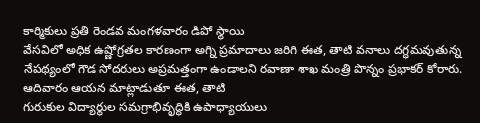కార్మికులు ప్రతి రెండవ మంగళవారం డిపో స్థాయి
వేసవిలో అధిక ఉష్ణోగ్రతల కారణంగా అగ్ని ప్రమాదాలు జరిగి ఈత, తాటి వనాలు దగ్ధమవుతున్న నేపథ్యంలో గౌడ సోదరులు అప్రమత్తంగా ఉండాలని రవాణా శాఖ మంత్రి పొన్నం ప్రభాకర్ కోరారు. ఆదివారం ఆయన మాట్లాడుతూ ఈత, తాటి
గురుకుల విద్యార్థుల సమగ్రాభివృద్ధికి ఉపాధ్యాయులు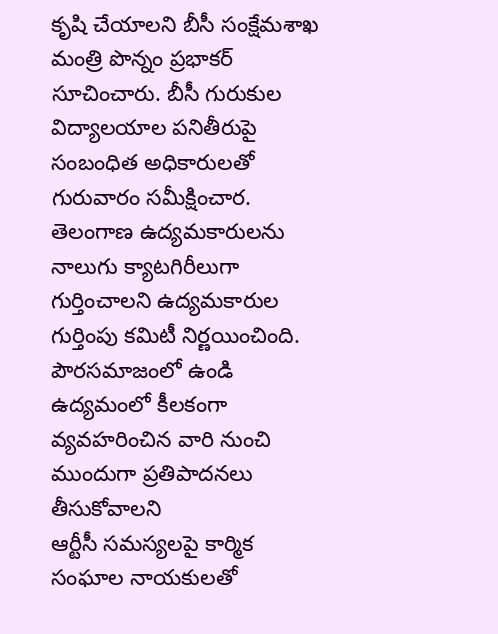కృషి చేయాలని బీసీ సంక్షేమశాఖ మంత్రి పొన్నం ప్రభాకర్ సూచించారు. బీసీ గురుకుల విద్యాలయాల పనితీరుపై సంబంధిత అధికారులతో గురువారం సమీక్షించార.
తెలంగాణ ఉద్యమకారులను నాలుగు క్యాటగిరీలుగా గుర్తించాలని ఉద్యమకారుల గుర్తింపు కమిటీ నిర్ణయించింది. పౌరసమాజంలో ఉండి ఉద్యమంలో కీలకంగా వ్యవహరించిన వారి నుంచి ముందుగా ప్రతిపాదనలు తీసుకోవాలని
ఆర్టీసీ సమస్యలపై కార్మిక సంఘాల నాయకులతో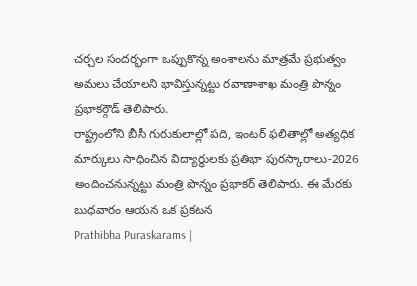చర్చల సందర్భంగా ఒప్పుకొన్న అంశాలను మాత్రమే ప్రభుత్వం అమలు చేయాలని భావిస్తున్నట్టు రవాణాశాఖ మంత్రి పొన్నం ప్రభాకర్గౌడ్ తెలిపారు.
రాష్ట్రంలోని బీసీ గురుకులాల్లో పది, ఇంటర్ ఫలితాల్లో అత్యధిక మార్కులు సాధించిన విద్యార్థులకు ప్రతిభా పురస్కారాలు-2026 అందించనున్నట్టు మంత్రి పొన్నం ప్రభాకర్ తెలిపారు. ఈ మేరకు బుధవారం ఆయన ఒక ప్రకటన
Prathibha Puraskarams |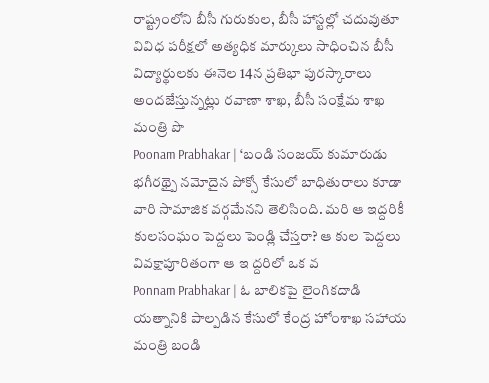రాష్ట్రంలోని బీసీ గురుకుల, బీసీ హాస్టల్లో చదువుతూ వివిధ పరీక్షలో అత్యధిక మార్కులు సాధించిన బీసీ విద్యార్థులకు ఈనెల 14న ప్రతిభా పురస్కారాలు అందజేస్తున్నట్లు రవాణా శాఖ, బీసీ సంక్షేమ శాఖ మంత్రి పొ
Poonam Prabhakar | ‘బండి సంజయ్ కుమారుడు భగీరథ్పై నమోదైన పోక్సో కేసులో బాధితురాలు కూడా వారి సామాజిక వర్గమేనని తెలిసింది. మరి ఆ ఇద్దరికీ కులసంఘం పెద్దలు పెండ్లి చేస్తరా? ఆ కుల పెద్దలు వివక్షాపూరితంగా ఆ ఇ ద్దరిలో ఒక వ
Ponnam Prabhakar | ఓ బాలికపై లైంగికదాడి యత్నానికి పాల్పడిన కేసులో కేంద్ర హోంశాఖ సహాయ మంత్రి బండి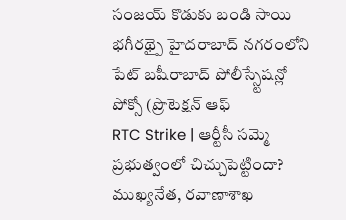సంజయ్ కొడుకు బండి సాయి భగీరథ్పై హైదరాబాద్ నగరంలోని పేట్ బషీరాబాద్ పోలీస్స్టేషన్లో పోక్సో (ప్రొటెక్షన్ ఆఫ్
RTC Strike | ఆర్టీసీ సమ్మె ప్రభుత్వంలో చిచ్చుపెట్టిందా? ముఖ్యనేత, రవాణాశాఖ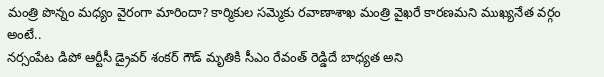మంత్రి పొన్నం మధ్యం వైరంగా మారిందా? కార్మికుల సమ్మెకు రవాణాశాఖ మంత్రి వైఖరే కారణమని ముఖ్యనేత వర్గం అంటే..
నర్సంపేట డిపో ఆర్టీసీ డ్రైవర్ శంకర్ గౌడ్ మృతికి సీఎం రేవంత్ రెడ్డిదే బాధ్యత అని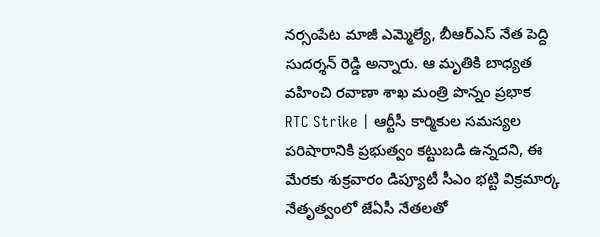నర్సంపేట మాజీ ఎమ్మెల్యే, బీఆర్ఎస్ నేత పెద్ది సుదర్శన్ రెడ్డి అన్నారు. ఆ మృతికి బాధ్యత వహించి రవాణా శాఖ మంత్రి పొన్నం ప్రభాక
RTC Strike | ఆర్టీసీ కార్మికుల సమస్యల పరిషారానికి ప్రభుత్వం కట్టుబడి ఉన్నదని, ఈ మేరకు శుక్రవారం డిప్యూటీ సీఎం భట్టి విక్రమార్క నేతృత్వంలో జేఏసీ నేతలతో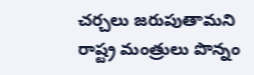చర్చలు జరుపుతామని రాష్ట్ర మంత్రులు పొన్నం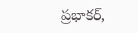ప్రభాకర్,